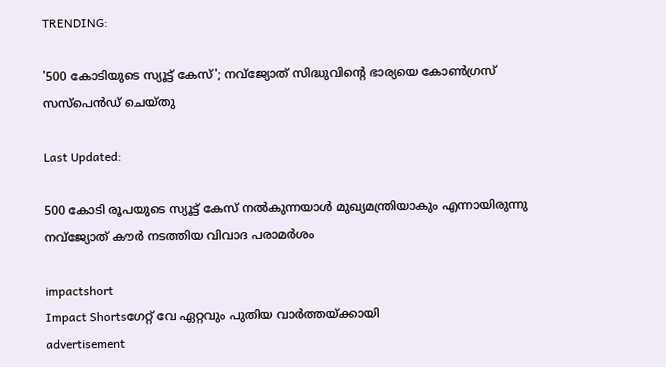TRENDING:

'500 കോടിയുടെ സ്യൂട്ട് കേസ്'; നവ്‌ജ്യോത് സിദ്ധുവിന്റെ ഭാര്യയെ കോൺഗ്രസ് സസ്പെൻഡ് ചെയ്തു

Last Updated:

500 കോടി രൂപയുടെ സ്യൂട്ട് കേസ് നല്‍കുന്നയാള്‍ മുഖ്യമന്ത്രിയാകും എന്നായിരുന്നു നവ്‌ജ്യോത് കൗര്‍ നടത്തിയ വിവാദ പരാമര്‍ശം

impactshort
Impact Shortsഗേറ്റ് വേ ഏറ്റവും പുതിയ വാർത്തയ്ക്കായി
advertisement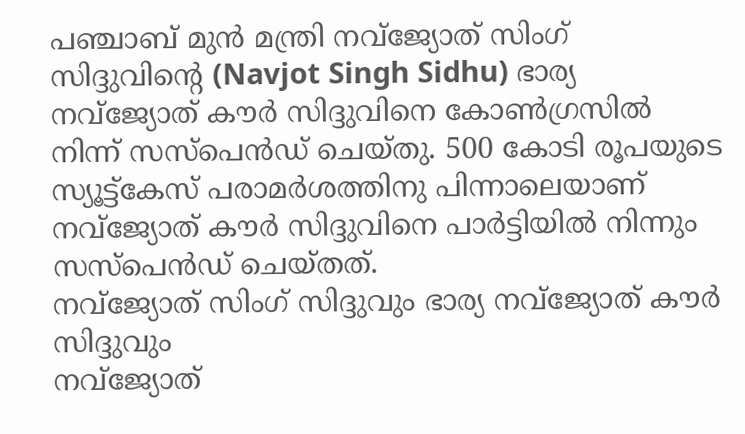പഞ്ചാബ് മുന്‍ മന്ത്രി നവ്‌ജ്യോത് സിംഗ് സിദ്ദുവിന്റെ (Navjot Singh Sidhu) ഭാര്യ നവ്‌ജ്യോത് കൗര്‍ സിദ്ദുവിനെ കോണ്‍ഗ്രസില്‍ നിന്ന് സസ്‌പെന്‍ഡ് ചെയ്തു. 500 കോടി രൂപയുടെ സ്യൂട്ട്‌കേസ് പരാമര്‍ശത്തിനു പിന്നാലെയാണ് നവ്‌ജ്യോത് കൗര്‍ സിദ്ദുവിനെ പാര്‍ട്ടിയില്‍ നിന്നും സസ്‌പെന്‍ഡ് ചെയ്തത്.
നവ്‌ജ്യോത് സിംഗ് സിദ്ദുവും ഭാര്യ നവ്‌ജ്യോത് കൗര്‍ സിദ്ദുവും
നവ്‌ജ്യോത്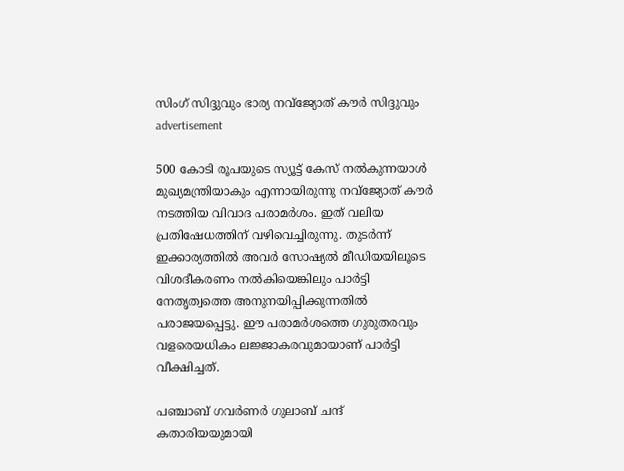സിംഗ് സിദ്ദുവും ഭാര്യ നവ്‌ജ്യോത് കൗര്‍ സിദ്ദുവും
advertisement

500 കോടി രൂപയുടെ സ്യൂട്ട് കേസ് നല്‍കുന്നയാള്‍ മുഖ്യമന്ത്രിയാകും എന്നായിരുന്നു നവ്‌ജ്യോത് കൗര്‍ നടത്തിയ വിവാദ പരാമര്‍ശം. ഇത് വലിയ പ്രതിഷേധത്തിന് വഴിവെച്ചിരുന്നു. തുടര്‍ന്ന് ഇക്കാര്യത്തില്‍ അവര്‍ സോഷ്യല്‍ മീഡിയയിലൂടെ വിശദീകരണം നല്‍കിയെങ്കിലും പാര്‍ട്ടി നേതൃത്വത്തെ അനുനയിപ്പിക്കുന്നതില്‍ പരാജയപ്പെട്ടു. ഈ പരാമര്‍ശത്തെ ഗുരുതരവും വളരെയധികം ലജ്ജാകരവുമായാണ് പാര്‍ട്ടി വീക്ഷിച്ചത്.

പഞ്ചാബ് ഗവര്‍ണര്‍ ഗുലാബ് ചന്ദ് കതാരിയയുമായി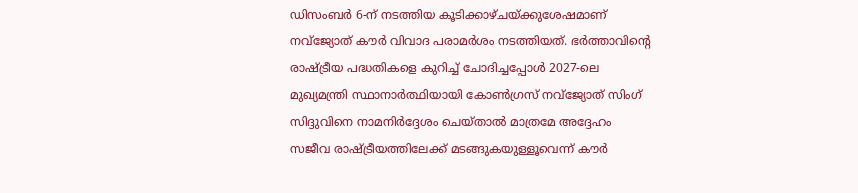ഡിസംബര്‍ 6-ന് നടത്തിയ കൂടിക്കാഴ്ചയ്ക്കുശേഷമാണ് നവ്‌ജ്യോത് കൗര്‍ വിവാദ പരാമര്‍ശം നടത്തിയത്. ഭര്‍ത്താവിന്റെ രാഷ്ട്രീയ പദ്ധതികളെ കുറിച്ച് ചോദിച്ചപ്പോള്‍ 2027-ലെ മുഖ്യമന്ത്രി സ്ഥാനാര്‍ത്ഥിയായി കോണ്‍ഗ്രസ് നവ്‌ജ്യോത് സിംഗ് സിദ്ദുവിനെ നാമനിര്‍ദ്ദേശം ചെയ്താല്‍ മാത്രമേ അദ്ദേഹം സജീവ രാഷ്ട്രീയത്തിലേക്ക് മടങ്ങുകയുള്ളൂവെന്ന് കൗര്‍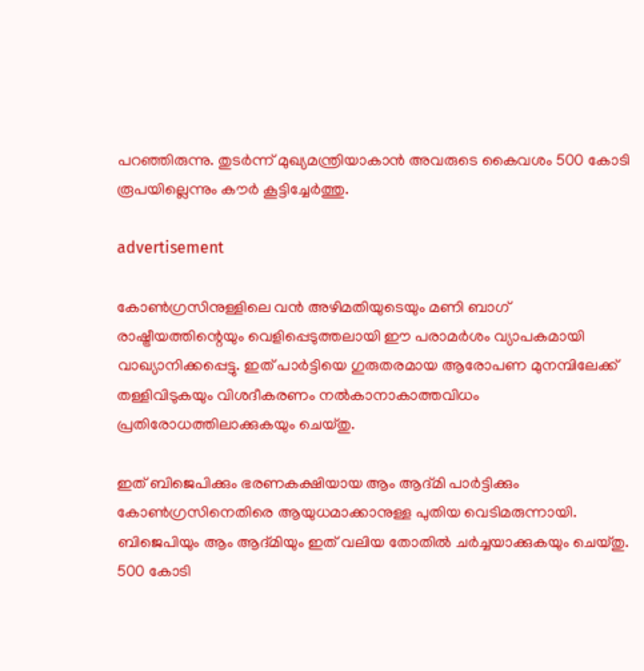പറഞ്ഞിരുന്നു. തുടര്‍ന്ന് മുഖ്യമന്ത്രിയാകാന്‍ അവരുടെ കൈവശം 500 കോടി രൂപയില്ലെന്നും കൗര്‍ കൂട്ടിച്ചേര്‍ത്തു.

advertisement

കോണ്‍ഗ്രസിനുള്ളിലെ വന്‍ അഴിമതിയുടെയും മണി ബാഗ് രാഷ്ട്രീയത്തിന്റെയും വെളിപ്പെടുത്തലായി ഈ പരാമര്‍ശം വ്യാപകമായി വാഖ്യാനിക്കപ്പെട്ടു. ഇത് പാര്‍ട്ടിയെ ഗുരുതരമായ ആരോപണ മുനമ്പിലേക്ക് തള്ളിവിടുകയും വിശദീകരണം നല്‍കാനാകാത്തവിധം പ്രതിരോധത്തിലാക്കുകയും ചെയ്തു.

ഇത് ബിജെപിക്കും ഭരണകക്ഷിയായ ആം ആദ്മി പാര്‍ട്ടിക്കും കോണ്‍ഗ്രസിനെതിരെ ആയുധമാക്കാനുള്ള പുതിയ വെടിമരുന്നായി. ബിജെപിയും ആം ആദ്മിയും ഇത് വലിയ തോതില്‍ ചര്‍ച്ചയാക്കുകയും ചെയ്തു. 500 കോടി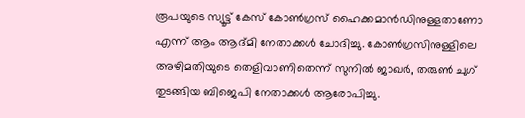രൂപയുടെ സ്യൂട്ട് കേസ് കോണ്‍ഗ്രസ് ഹൈക്കമാന്‍ഡിനുള്ളതാണോ എന്ന് ആം ആദ്മി നേതാക്കള്‍ ചോദിച്ചു. കോണ്‍ഗ്രസിനുള്ളിലെ അഴിമതിയുടെ തെളിവാണിതെന്ന് സുനില്‍ ജാഖര്‍, തരുണ്‍ ചുഗ് തുടങ്ങിയ ബിജെപി നേതാക്കള്‍ ആരോപിച്ചു.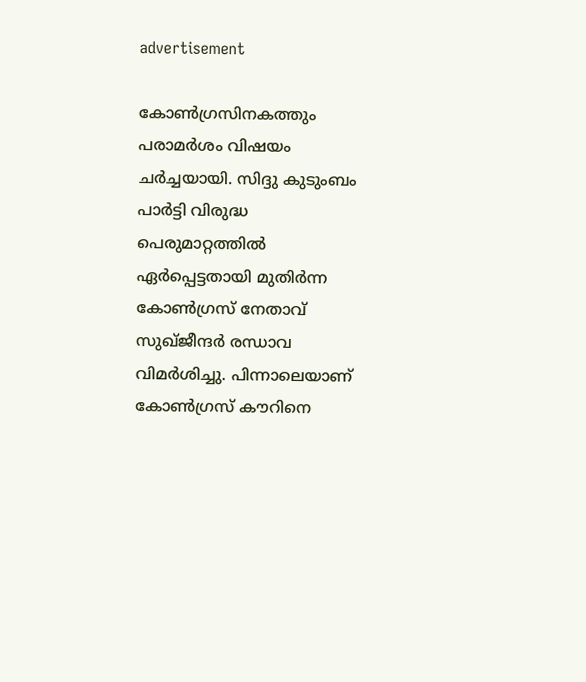advertisement

കോൺഗ്രസിനകത്തും പരാമർശം വിഷയം ചർച്ചയായി. സിദ്ദു കുടുംബം പാര്‍ട്ടി വിരുദ്ധ പെരുമാറ്റത്തില്‍ ഏര്‍പ്പെട്ടതായി മുതിര്‍ന്ന കോണ്‍ഗ്രസ് നേതാവ് സുഖ്ജീന്ദര്‍ രന്ധാവ വിമര്‍ശിച്ചു. പിന്നാലെയാണ് കോണ്‍ഗ്രസ് കൗറിനെ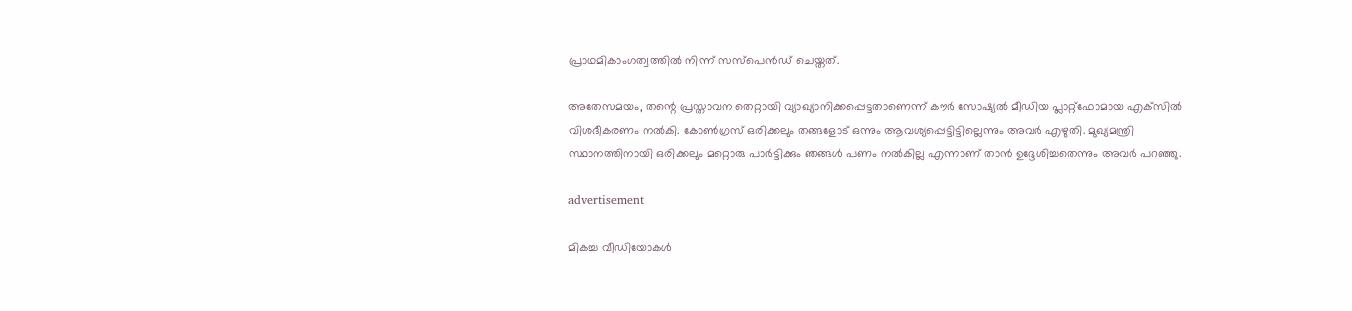പ്രാഥമികാംഗത്വത്തില്‍ നിന്ന് സസ്‌പെന്‍ഡ് ചെയ്തത്.

അതേസമയം, തന്റെ പ്രസ്താവന തെറ്റായി വ്യാഖ്യാനിക്കപ്പെട്ടതാണെന്ന് കൗര്‍ സോഷ്യല്‍ മീഡിയ പ്ലാറ്റ്‌ഫോമായ എക്‌സില്‍ വിശദീകരണം നല്‍കി. കോണ്‍ഗ്രസ് ഒരിക്കലും തങ്ങളോട് ഒന്നും ആവശ്യപ്പെട്ടിട്ടില്ലെന്നും അവര്‍ എഴുതി. മുഖ്യമന്ത്രി സ്ഥാനത്തിനായി ഒരിക്കലും മറ്റൊരു പാര്‍ട്ടിക്കും ഞങ്ങള്‍ പണം നല്‍കില്ല എന്നാണ് താന്‍ ഉദ്ദേശിച്ചതെന്നും അവര്‍ പറഞ്ഞു.

advertisement

മികച്ച വീഡിയോകൾ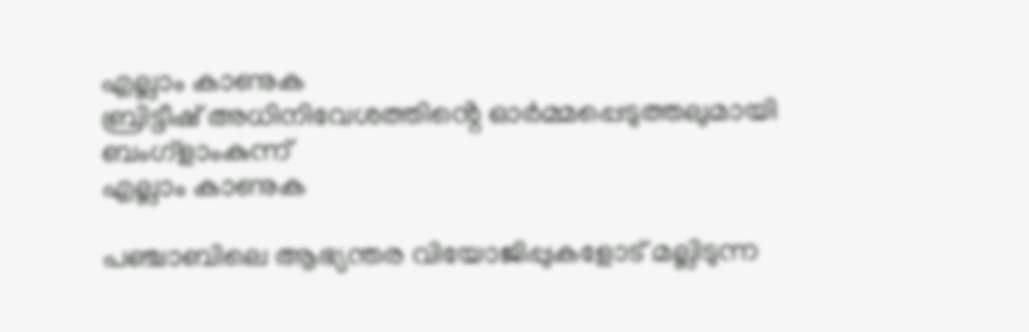എല്ലാം കാണുക
ബ്രിട്ടീഷ് അധിനിവേശത്തിൻ്റെ ഓർമ്മപ്പെടുത്തലുമായി ബംഗ്ളാംകുന്ന്
എല്ലാം കാണുക

പഞ്ചാബിലെ ആഭ്യന്തര വിയോജിപ്പുകളോട് മല്ലിടുന്ന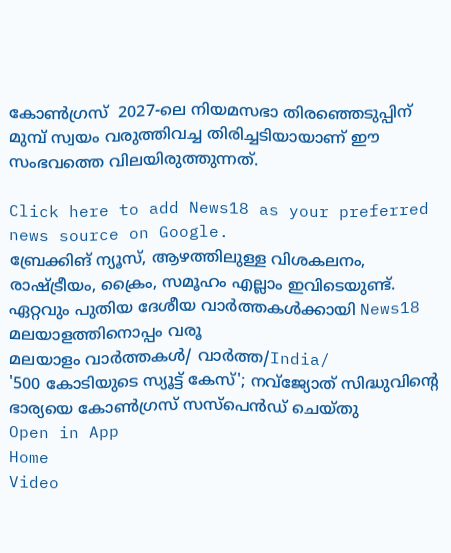കോണ്‍ഗ്രസ്  2027-ലെ നിയമസഭാ തിരഞ്ഞെടുപ്പിന് മുമ്പ് സ്വയം വരുത്തിവച്ച തിരിച്ചടിയായാണ് ഈ സംഭവത്തെ വിലയിരുത്തുന്നത്.

Click here to add News18 as your preferred news source on Google.
ബ്രേക്കിങ് ന്യൂസ്, ആഴത്തിലുള്ള വിശകലനം, രാഷ്ട്രീയം, ക്രൈം, സമൂഹം എല്ലാം ഇവിടെയുണ്ട്. ഏറ്റവും പുതിയ ദേശീയ വാർത്തകൾക്കായി News18 മലയാളത്തിനൊപ്പം വരൂ
മലയാളം വാർത്തകൾ/ വാർത്ത/India/
'500 കോടിയുടെ സ്യൂട്ട് കേസ്'; നവ്‌ജ്യോത് സിദ്ധുവിന്റെ ഭാര്യയെ കോൺഗ്രസ് സസ്പെൻഡ് ചെയ്തു
Open in App
Home
Video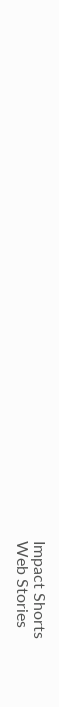Impact Shorts
Web Stories